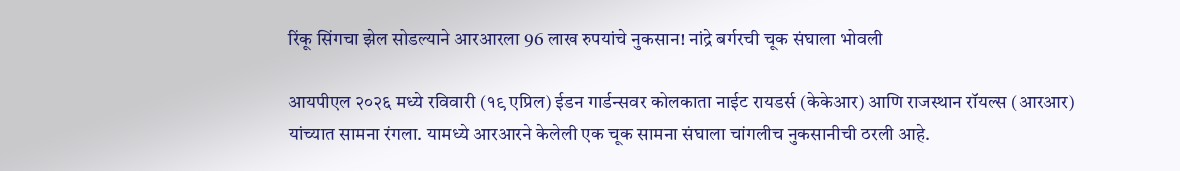रिंकू सिंगचा झेल सोडल्याने आरआरला 96 लाख रुपयांचे नुकसान! नांद्रे बर्गरची चूक संघाला भोवली

आयपीएल २०२६ मध्ये रविवारी (१९ एप्रिल) ईडन गार्डन्सवर कोलकाता नाईट रायडर्स (केकेआर) आणि राजस्थान रॉयल्स (आरआर) यांच्यात सामना रंगला. यामध्ये आरआरने केलेली एक चूक सामना संघाला चांगलीच नुकसानीची ठरली आहे.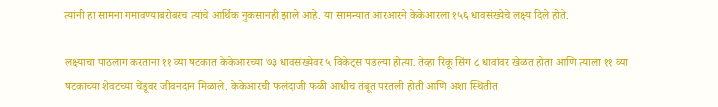त्यांनी हा सामना गमावण्याबरोबरच त्यांचे आर्थिक नुकसानही झाले आहे. या सामन्यात आरआरने केकेआरला १५६ धावसंख्येचे लक्ष्य दिले होते.

लक्ष्याचा पाठलाग करताना ११ व्या षटकात केकेआरच्या ७३ धावसंख्येवर ५ विकेट्स पडल्या होत्या. तेव्हा रिंकू सिंग ८ धावांवर खेळत होता आणि त्याला ११ व्या षटकाच्या शेवटच्या चेंडूवर जीवनदान मिळाले. केकेआरची फलंदाजी फळी आधीच तंबूत परतली होती आणि अशा स्थितीत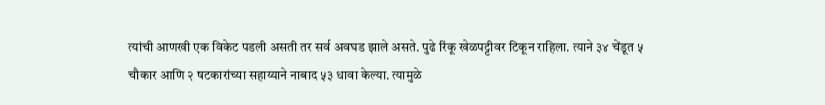त्यांची आणखी एक विकेट पडली असती तर सर्व अवघड झाले असते. पुढे रिंकू खेळपट्टीवर टिकून राहिला. त्याने ३४ चेंडूत ५ चौकार आणि २ षटकारांच्या सहाय्याने नाबाद ५३ धावा केल्या. त्यामुळे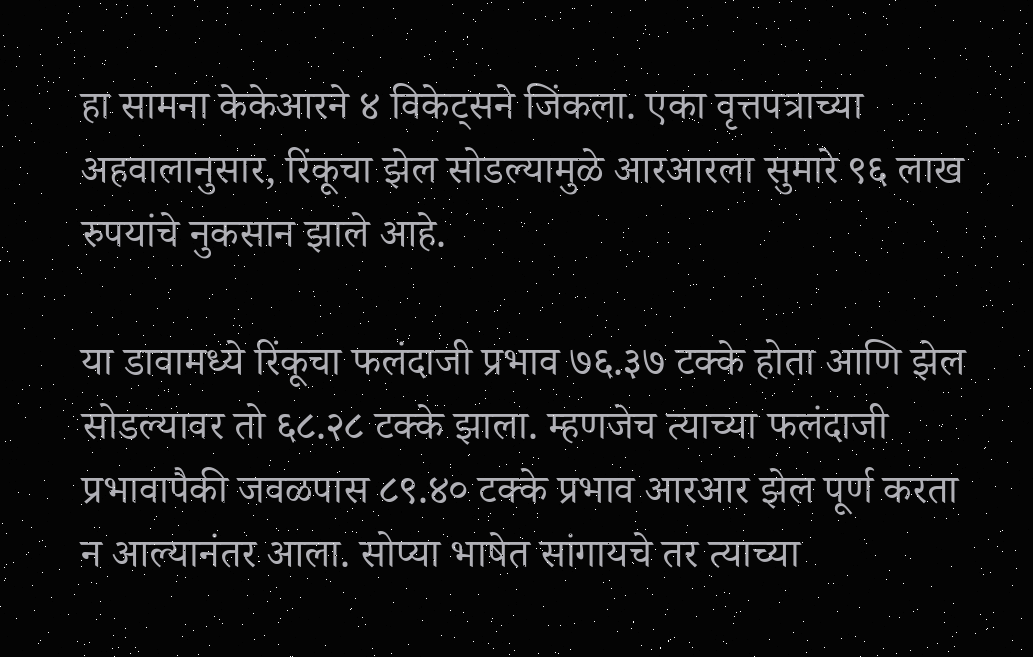हा सामना केकेआरने ४ विकेट्सने जिंकला. एका वृत्तपत्राच्या अहवालानुसार, रिंकूचा झेल सोडल्यामुळे आरआरला सुमारे ९६ लाख रुपयांचे नुकसान झाले आहे.

या डावामध्ये रिंकूचा फलंदाजी प्रभाव ७६.३७ टक्के होता आणि झेल सोडल्यावर तो ६८.२८ टक्के झाला. म्हणजेच त्याच्या फलंदाजी प्रभावापैकी जवळपास ८९.४० टक्के प्रभाव आरआर झेल पूर्ण करता न आल्यानंतर आला. सोप्या भाषेत सांगायचे तर त्याच्या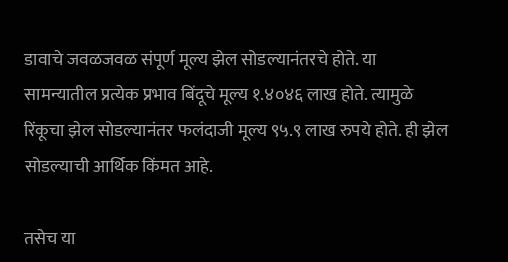डावाचे जवळजवळ संपूर्ण मूल्य झेल सोडल्यानंतरचे होते. या सामन्यातील प्रत्येक प्रभाव बिंदूचे मूल्य १.४०४६ लाख होते. त्यामुळे रिंकूचा झेल सोडल्यानंतर फलंदाजी मूल्य ९५.९ लाख रुपये होते. ही झेल सोडल्याची आर्थिक किंमत आहे.

तसेच या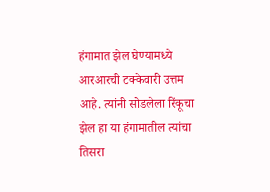हंगामात झेल घेण्यामध्ये आरआरची टक्केवारी उत्तम आहे. त्यांनी सोडलेला रिंकूचा झेल हा या हंगामातील त्यांचा तिसरा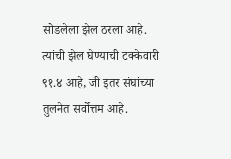सोडलेला झेल ठरला आहे. त्यांची झेल घेण्याची टक्केवारी ९१.४ आहे, जी इतर संघांच्या तुलनेत सर्वोत्तम आहे.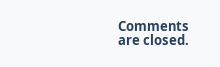Comments are closed.